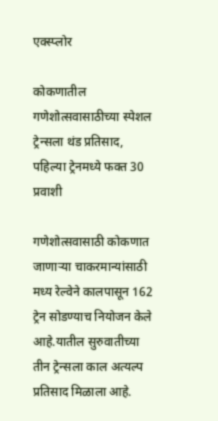एक्स्प्लोर

कोकणातील गणेशोत्सवासाठीच्या स्पेशल ट्रेन्सला थंड प्रतिसाद, पहिल्या ट्रेनमध्ये फक्त 30 प्रवाशी

गणेशोत्सवासाठी कोकणात जाणाऱ्या चाकरमान्यांसाठी मध्य रेल्वेने कालपासून 162 ट्रेन सोडण्याच नियोजन केले आहे.यातील सुरुवातीच्या तीन ट्रेन्सला काल अत्यल्प प्रतिसाद मिळाला आहे.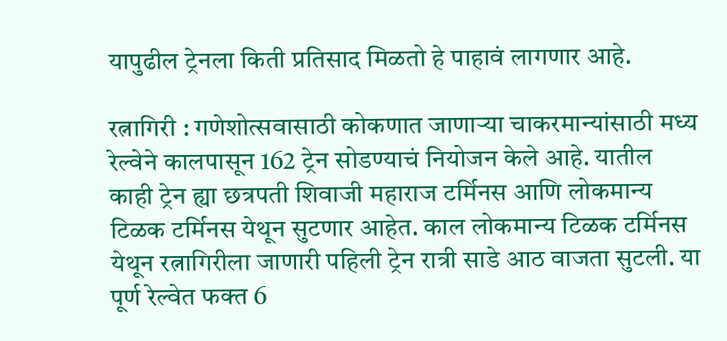यापुढील ट्रेनला किती प्रतिसाद मिळतो हे पाहावं लागणार आहे.

रत्नागिरी : गणेशोत्सवासाठी कोकणात जाणाऱ्या चाकरमान्यांसाठी मध्य रेल्वेने कालपासून 162 ट्रेन सोडण्याचं नियोजन केले आहे. यातील काही ट्रेन ह्या छत्रपती शिवाजी महाराज टर्मिनस आणि लोकमान्य टिळक टर्मिनस येथून सुटणार आहेत. काल लोकमान्य टिळक टर्मिनस येथून रत्नागिरीला जाणारी पहिली ट्रेन रात्री साडे आठ वाजता सुटली. या पूर्ण रेल्वेत फक्त 6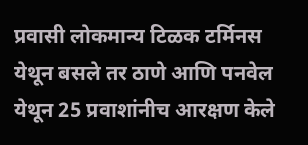प्रवासी लोकमान्य टिळक टर्मिनस येथून बसले तर ठाणे आणि पनवेल येथून 25 प्रवाशांनीच आरक्षण केले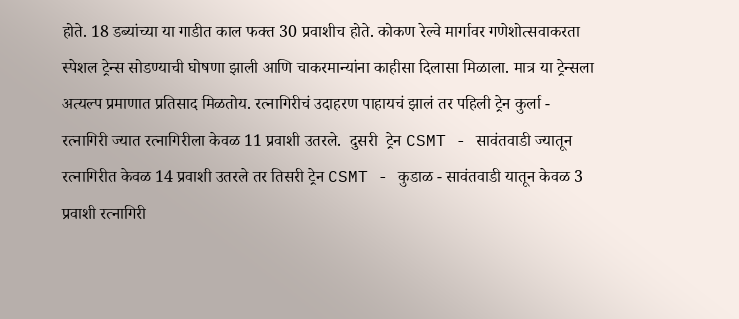होते. 18 डब्यांच्या या गाडीत काल फक्त 30 प्रवाशीच होते. कोकण रेल्वे मार्गावर गणेशोत्सवाकरता स्पेशल ट्रेन्स सोडण्याची घोषणा झाली आणि चाकरमान्यांना काहीसा दिलासा मिळाला. मात्र या ट्रेन्सला अत्यल्प प्रमाणात प्रतिसाद मिळतोय. रत्नागिरीचं उदाहरण पाहायचं झालं तर पहिली ट्रेन कुर्ला - रत्नागिरी ज्यात रत्नागिरीला केवळ 11 प्रवाशी उतरले.  दुसरी  ट्रेन CSMT - सावंतवाडी ज्यातून रत्नागिरीत केवळ 14 प्रवाशी उतरले तर तिसरी ट्रेन CSMT - कुडाळ - सावंतवाडी यातून केवळ 3 प्रवाशी रत्नागिरी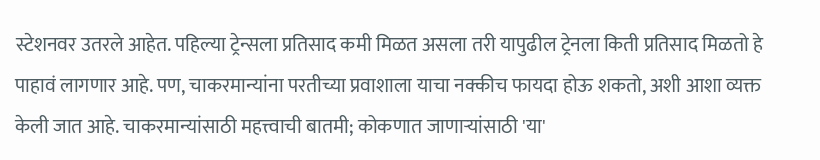स्टेशनवर उतरले आहेत. पहिल्या ट्रेन्सला प्रतिसाद कमी मिळत असला तरी यापुढील ट्रेनला किती प्रतिसाद मिळतो हे पाहावं लागणार आहे. पण, चाकरमान्यांना परतीच्या प्रवाशाला याचा नक्कीच फायदा होऊ शकतो, अशी आशा व्यक्त केली जात आहे. चाकरमान्यांसाठी महत्त्वाची बातमी; कोकणात जाणाऱ्यांसाठी 'या'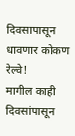दिवसापासून धावणार कोकण रेल्वे!
मागील काही दिवसांपासून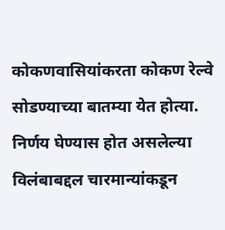कोकणवासियांकरता कोकण रेल्वे सोडण्याच्या बातम्या येत होत्या. निर्णय घेण्यास होत असलेल्या विलंबाबद्दल चारमान्यांकडून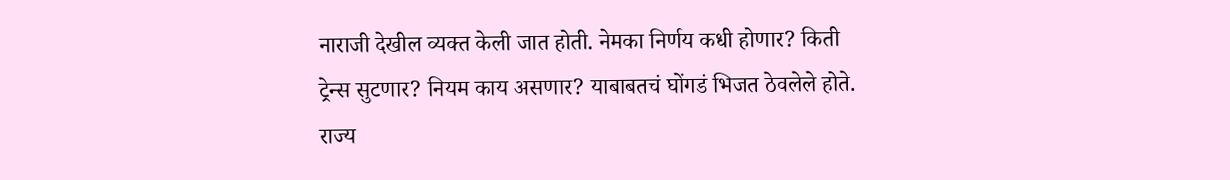नाराजी देखील व्यक्त केली जात होती. नेमका निर्णय कधी होणार? किती ट्रेन्स सुटणार? नियम काय असणार? याबाबतचं घोंगडं भिजत ठेवलेले होते. राज्य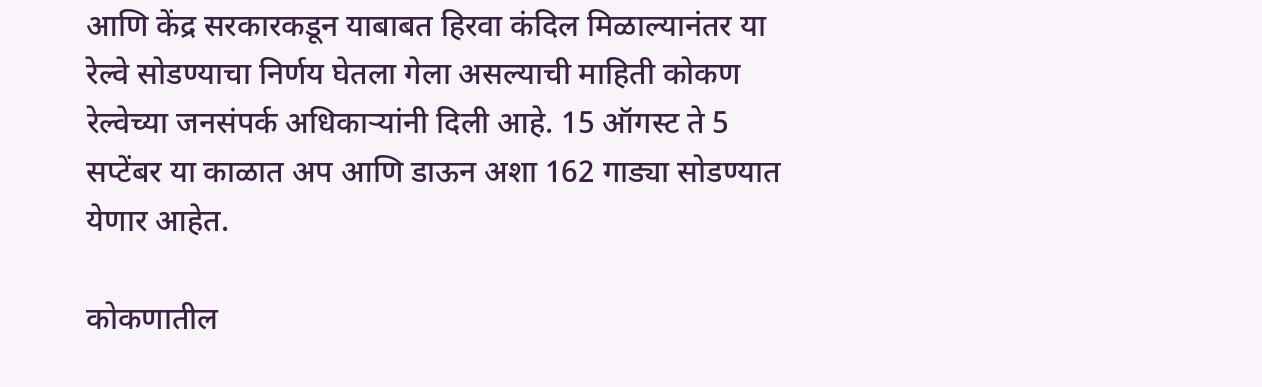आणि केंद्र सरकारकडून याबाबत हिरवा कंदिल मिळाल्यानंतर या रेल्वे सोडण्याचा निर्णय घेतला गेला असल्याची माहिती कोकण रेल्वेच्या जनसंपर्क अधिकाऱ्यांनी दिली आहे. 15 ऑगस्ट ते 5 सप्टेंबर या काळात अप आणि डाऊन अशा 162 गाड्या सोडण्यात येणार आहेत.

कोकणातील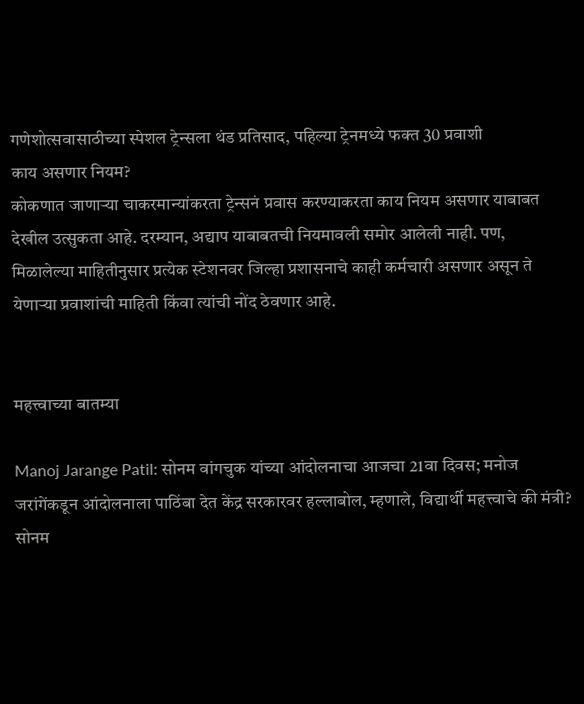गणेशोत्सवासाठीच्या स्पेशल ट्रेन्सला थंड प्रतिसाद, पहिल्या ट्रेनमध्ये फक्त 30 प्रवाशी
काय असणार नियम?
कोकणात जाणाऱ्या चाकरमान्यांकरता ट्रेन्सनं प्रवास करण्याकरता काय नियम असणार याबाबत देखील उत्सुकता आहे. दरम्यान, अद्याप याबाबतची नियमावली समोर आलेली नाही. पण, मिळालेल्या माहितीनुसार प्रत्येक स्टेशनवर जिल्हा प्रशासनाचे काही कर्मचारी असणार असून ते येणाऱ्या प्रवाशांची माहिती किंवा त्यांची नोंद ठेवणार आहे.


महत्त्वाच्या बातम्या

Manoj Jarange Patil: सोनम वांगचुक यांच्या आंदोलनाचा आजचा 21वा दिवस; मनोज जरांगेंकडून आंदोलनाला पाठिंबा देत केंद्र सरकारवर हल्लाबोल, म्हणाले, विद्यार्थी महत्त्वाचे की मंत्री?
सोनम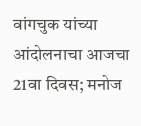वांगचुक यांच्या आंदोलनाचा आजचा 21वा दिवस; मनोज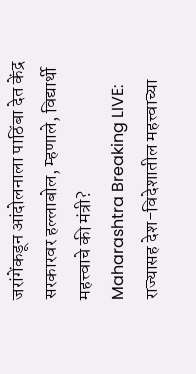जरांगेंकडून आंदोलनाला पाठिंबा देत केंद्र सरकारवर हल्लाबोल, म्हणाले, विद्यार्थी महत्त्वाचे की मंत्री?
Maharashtra Breaking LIVE: राज्यासह देश-विदेशातील महत्त्वाच्या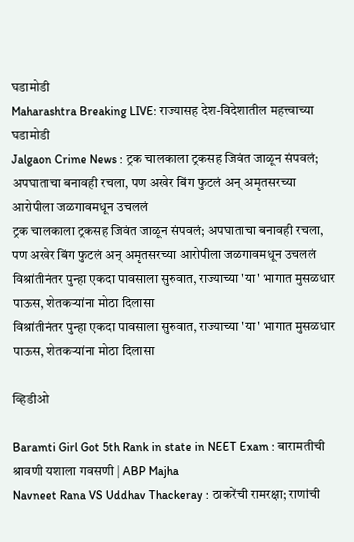घडामोडी
Maharashtra Breaking LIVE: राज्यासह देश-विदेशातील महत्त्वाच्या घडामोडी
Jalgaon Crime News : ट्रक चालकाला ट्रकसह जिवंत जाळून संपवलं; अपघाताचा बनावही रचला, पण अखेर बिंग फुटलं अन् अमृतसरच्या आरोपीला जळगावमधून उचललं
ट्रक चालकाला ट्रकसह जिवंत जाळून संपवलं; अपघाताचा बनावही रचला, पण अखेर बिंग फुटलं अन् अमृतसरच्या आरोपीला जळगावमधून उचललं
विश्रांतीनंतर पुन्हा एकदा पावसाला सुरुवात, राज्याच्या 'या' भागात मुसळधार पाऊस, शेतकऱ्यांना मोठा दिलासा
विश्रांतीनंतर पुन्हा एकदा पावसाला सुरुवात, राज्याच्या 'या' भागात मुसळधार पाऊस, शेतकऱ्यांना मोठा दिलासा

व्हिडीओ

Baramti Girl Got 5th Rank in state in NEET Exam : बारामतीची श्रावणी यशाला गवसणी | ABP Majha
Navneet Rana VS Uddhav Thackeray : ठाकरेंची रामरक्षा; राणांची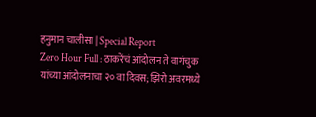हनुमान चालीसा | Special Report
Zero Hour Full : ठाकरेंचं आंदोलन ते वागंचुक यांच्या आंदोलनाचा २० वा दिवस; झिरो अवरमध्ये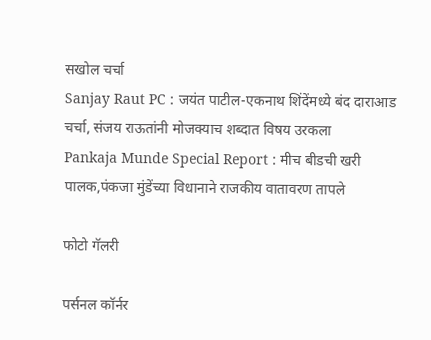सखोल चर्चा
Sanjay Raut PC : जयंत पाटील-एकनाथ शिंदेंमध्ये बंद दाराआड चर्चा, संजय राऊतांनी मोजक्याच शब्दात विषय उरकला
Pankaja Munde Special Report : मीच बीडची खरी पालक,पंकजा मुंडेंच्या विधानाने राजकीय वातावरण तापले

फोटो गॅलरी

पर्सनल कॉर्नर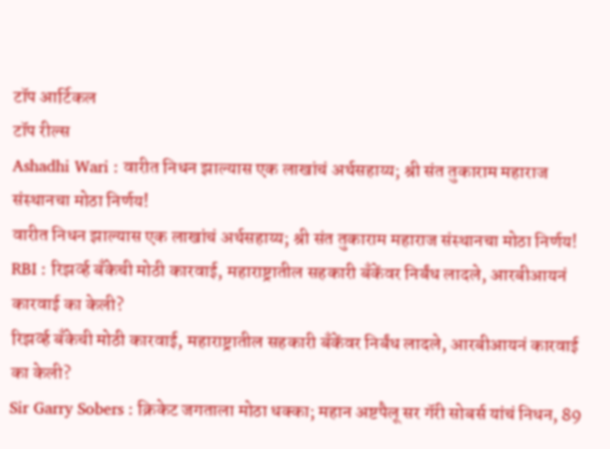टॉप आर्टिकल
टॉप रील्स
Ashadhi Wari : वारीत निधन झाल्यास एक लाखांचं अर्थसहाय्य; श्री संत तुकाराम महाराज संस्थानचा मोठा निर्णय!
वारीत निधन झाल्यास एक लाखांचं अर्थसहाय्य; श्री संत तुकाराम महाराज संस्थानचा मोठा निर्णय!
RBI : रिझर्व्ह बँकेची मोठी कारवाई, महाराष्ट्रातील सहकारी बँकेंवर निर्बंध लादले, आरबीआयनं कारवाई का केली?
रिझर्व्ह बँकेची मोठी कारवाई, महाराष्ट्रातील सहकारी बँकेंवर निर्बंध लादले, आरबीआयनं कारवाई का केली?
Sir Garry Sobers : क्रिकेट जगताला मोठा धक्का; महान अष्टपैलू सर गॅरी सोबर्स यांचं निधन, 89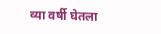व्या वर्षी घेतला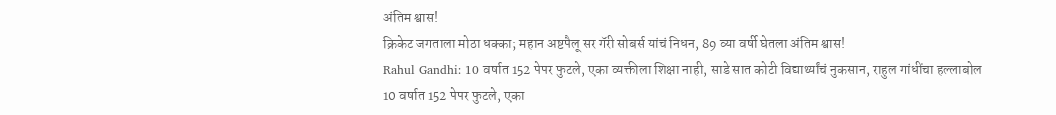अंतिम श्वास!
क्रिकेट जगताला मोठा धक्का; महान अष्टपैलू सर गॅरी सोबर्स यांचं निधन, 89 व्या वर्षी घेतला अंतिम श्वास!
Rahul Gandhi: 10 वर्षात 152 पेपर फुटले, एका व्यक्तीला शिक्षा नाही, साडे सात कोटी विद्यार्थ्यांचं नुकसान, राहुल गांधींचा हल्लाबोल
10 वर्षात 152 पेपर फुटले, एका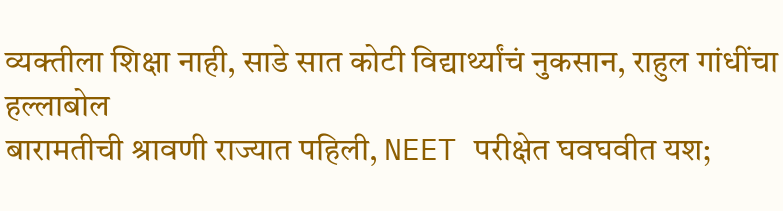व्यक्तीला शिक्षा नाही, साडे सात कोटी विद्यार्थ्यांचं नुकसान, राहुल गांधींचा हल्लाबोल
बारामतीची श्रावणी राज्यात पहिली, NEET परीक्षेत घवघवीत यश;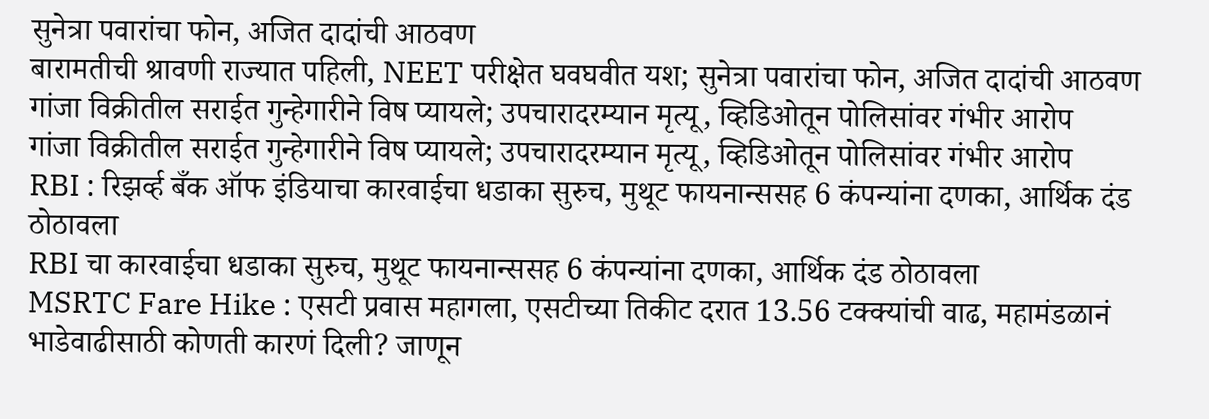सुनेत्रा पवारांचा फोन, अजित दादांची आठवण
बारामतीची श्रावणी राज्यात पहिली, NEET परीक्षेत घवघवीत यश; सुनेत्रा पवारांचा फोन, अजित दादांची आठवण
गांजा विक्रीतील सराईत गुन्हेगारीने विष प्यायले; उपचारादरम्यान मृत्यू, व्हिडिओतून पोलिसांवर गंभीर आरोप
गांजा विक्रीतील सराईत गुन्हेगारीने विष प्यायले; उपचारादरम्यान मृत्यू, व्हिडिओतून पोलिसांवर गंभीर आरोप
RBI : रिझर्व्ह बँक ऑफ इंडियाचा कारवाईचा धडाका सुरुच, मुथूट फायनान्ससह 6 कंपन्यांना दणका, आर्थिक दंड ठोठावला
RBI चा कारवाईचा धडाका सुरुच, मुथूट फायनान्ससह 6 कंपन्यांना दणका, आर्थिक दंड ठोठावला
MSRTC Fare Hike : एसटी प्रवास महागला, एसटीच्या तिकीट दरात 13.56 टक्क्यांची वाढ, महामंडळानं भाडेवाढीसाठी कोणती कारणं दिली? जाणून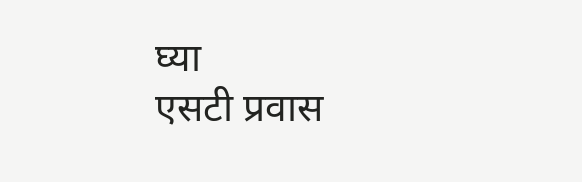घ्या
एसटी प्रवास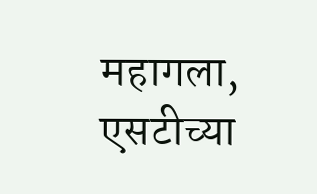महागला, एसटीच्या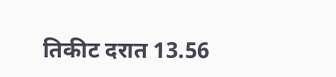तिकीट दरात 13.56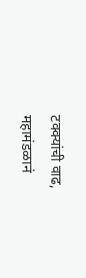टक्क्यांची वाढ, महामंडळानं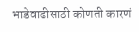भाडेवाढीसाठी कोणती कारणं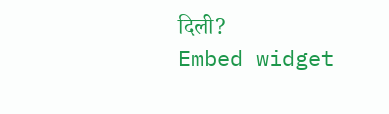दिली?
Embed widget